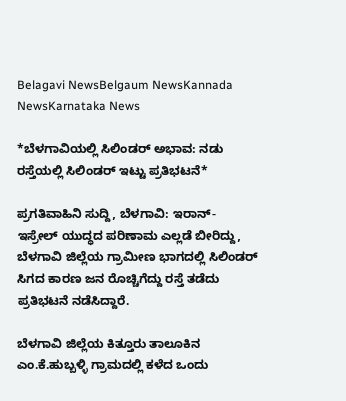Belagavi NewsBelgaum NewsKannada NewsKarnataka News

*ಬೆಳಗಾವಿಯಲ್ಲಿ ಸಿಲಿಂಡರ್ ಅಭಾವ: ನಡು ರಸ್ತೆಯಲ್ಲಿ ಸಿಲಿಂಡರ್ ಇಟ್ಟು ಪ್ರತಿಭಟನೆ*

ಪ್ರಗತಿವಾಹಿನಿ ಸುದ್ದಿ, ಬೆಳಗಾವಿ: ಇರಾನ್- ಇಸ್ರೇಲ್ ಯುದ್ಧದ ಪರಿಣಾಮ ಎಲ್ಲಡೆ ಬೀರಿದ್ದು, ಬೆಳಗಾವಿ ಜಿಲ್ಲೆಯ ಗ್ರಾಮೀಣ ಭಾಗದಲ್ಲಿ ಸಿಲಿಂಡರ್ ಸಿಗದ ಕಾರಣ ಜನ ರೊಚ್ಚಿಗೆದ್ದು ರಸ್ತೆ ತಡೆದು ಪ್ರತಿಭಟನೆ ನಡೆಸಿದ್ದಾರೆ.

ಬೆಳಗಾವಿ ಜಿಲ್ಲೆಯ ಕಿತ್ತೂರು ತಾಲೂಕಿನ ಎಂ.ಕೆ.ಹುಬ್ಬಳ್ಳಿ ಗ್ರಾಮದಲ್ಲಿ ಕಳೆದ ಒಂದು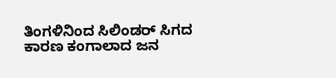ತಿಂಗಳಿನಿಂದ ಸಿಲಿಂಡರ್ ಸಿಗದ ಕಾರಣ ಕಂಗಾಲಾದ ಜನ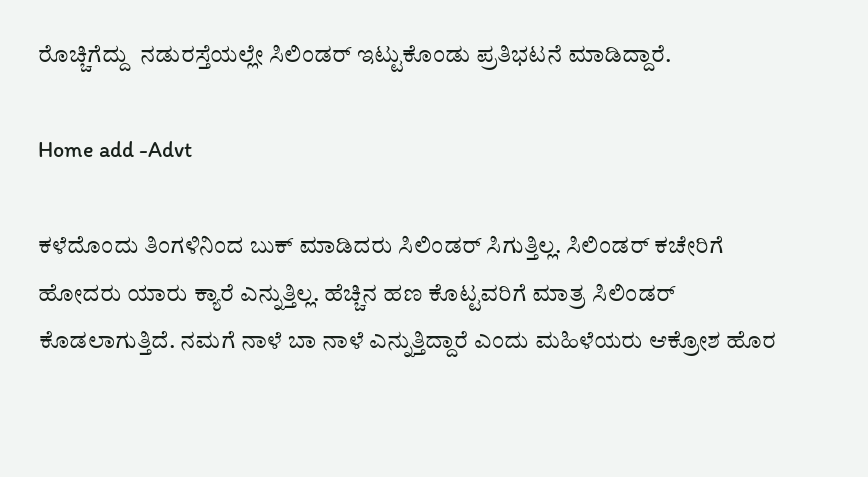ರೊಚ್ಚಿಗೆದ್ದು  ನಡುರಸ್ತೆಯಲ್ಲೇ ಸಿಲಿಂಡರ್ ಇಟ್ಟುಕೊಂಡು ಪ್ರತಿಭಟನೆ ಮಾಡಿದ್ದಾರೆ.

Home add -Advt

ಕಳೆದೊಂದು ತಿಂಗಳಿನಿಂದ ಬುಕ್ ಮಾಡಿದರು ಸಿಲಿಂಡರ್ ಸಿಗುತ್ತಿಲ್ಲ. ಸಿಲಿಂಡರ್ ಕಚೇರಿಗೆ ಹೋದರು ಯಾರು ಕ್ಯಾರೆ ಎನ್ನುತ್ತಿಲ್ಲ. ಹೆಚ್ಚಿನ ಹಣ ಕೊಟ್ಟವರಿಗೆ ಮಾತ್ರ ಸಿಲಿಂಡರ್ ಕೊಡಲಾಗುತ್ತಿದೆ. ನಮಗೆ ನಾಳೆ ಬಾ ನಾಳೆ ಎನ್ನುತ್ತಿದ್ದಾರೆ ಎಂದು ಮಹಿಳೆಯರು ಆಕ್ರೋಶ ಹೊರ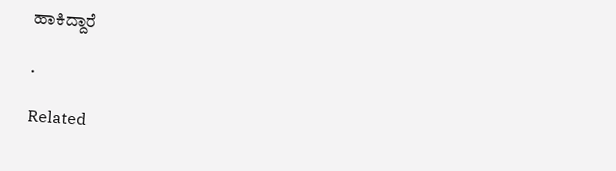ಹಾಕಿದ್ದಾರೆ

.

Related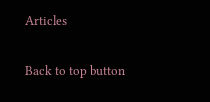Articles

Back to top button